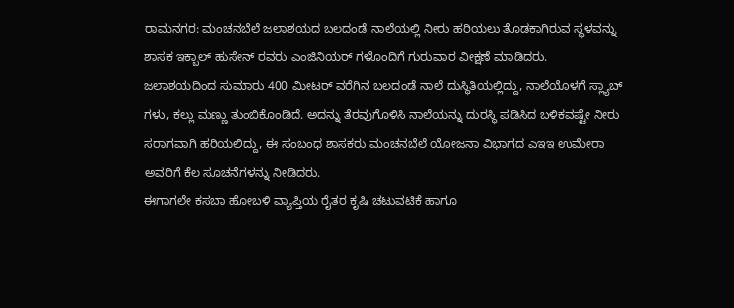ರಾಮನಗರ: ಮಂಚನಬೆಲೆ ಜಲಾಶಯದ ಬಲದಂಡೆ ನಾಲೆಯಲ್ಲಿ ನೀರು ಹರಿಯಲು ತೊಡಕಾಗಿರುವ ಸ್ಥಳವನ್ನು ಶಾಸಕ ಇಕ್ಬಾಲ್ ಹುಸೇನ್ ರವರು ಎಂಜಿನಿಯರ್ ಗಳೊಂದಿಗೆ ಗುರುವಾರ ವೀಕ್ಷಣೆ ಮಾಡಿದರು.
ಜಲಾಶಯದಿಂದ ಸುಮಾರು 400 ಮೀಟರ್ ವರೆಗಿನ ಬಲದಂಡೆ ನಾಲೆ ದುಸ್ಥಿತಿಯಲ್ಲಿದ್ದು, ನಾಲೆಯೊಳಗೆ ಸ್ಲ್ಯಾಬ್ ಗಳು, ಕಲ್ಲು ಮಣ್ಣು ತುಂಬಿಕೊಂಡಿದೆ. ಅದನ್ನು ತೆರವುಗೊಳಿಸಿ ನಾಲೆಯನ್ನು ದುರಸ್ಥಿ ಪಡಿಸಿದ ಬಳಿಕವಷ್ಟೇ ನೀರು ಸರಾಗವಾಗಿ ಹರಿಯಲಿದ್ದು, ಈ ಸಂಬಂಧ ಶಾಸಕರು ಮಂಚನಬೆಲೆ ಯೋಜನಾ ವಿಭಾಗದ ಎಇಇ ಉಮೇರಾ ಅವರಿಗೆ ಕೆಲ ಸೂಚನೆಗಳನ್ನು ನೀಡಿದರು.
ಈಗಾಗಲೇ ಕಸಬಾ ಹೋಬಳಿ ವ್ಯಾಪ್ತಿಯ ರೈತರ ಕೃಷಿ ಚಟುವಟಿಕೆ ಹಾಗೂ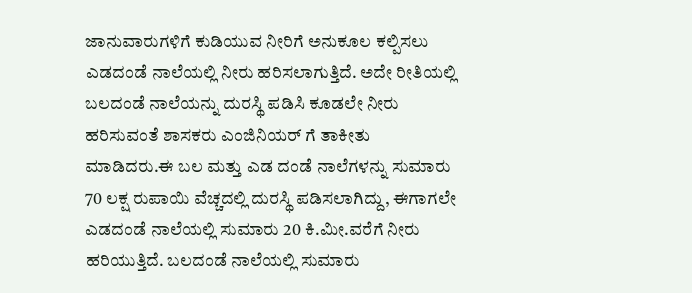ಜಾನುವಾರುಗಳಿಗೆ ಕುಡಿಯುವ ನೀರಿಗೆ ಅನುಕೂಲ ಕಲ್ಪಿಸಲು ಎಡದಂಡೆ ನಾಲೆಯಲ್ಲಿ ನೀರು ಹರಿಸಲಾಗುತ್ತಿದೆ. ಅದೇ ರೀತಿಯಲ್ಲಿ ಬಲದಂಡೆ ನಾಲೆಯನ್ನು ದುರಸ್ಥಿ ಪಡಿಸಿ ಕೂಡಲೇ ನೀರು ಹರಿಸುವಂತೆ ಶಾಸಕರು ಎಂಜಿನಿಯರ್ ಗೆ ತಾಕೀತು ಮಾಡಿದರು.ಈ ಬಲ ಮತ್ತು ಎಡ ದಂಡೆ ನಾಲೆಗಳನ್ನು ಸುಮಾರು 70 ಲಕ್ಷ ರುಪಾಯಿ ವೆಚ್ಚದಲ್ಲಿ ದುರಸ್ಥಿ ಪಡಿಸಲಾಗಿದ್ದು, ಈಗಾಗಲೇ ಎಡದಂಡೆ ನಾಲೆಯಲ್ಲಿ ಸುಮಾರು 20 ಕಿ.ಮೀ.ವರೆಗೆ ನೀರು ಹರಿಯುತ್ತಿದೆ. ಬಲದಂಡೆ ನಾಲೆಯಲ್ಲಿ ಸುಮಾರು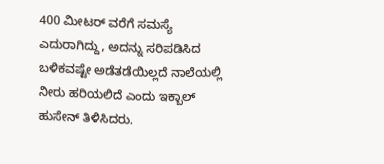400 ಮೀಟರ್ ವರೆಗೆ ಸಮಸ್ಯೆ ಎದುರಾಗಿದ್ದು, ಅದನ್ನು ಸರಿಪಡಿಸಿದ ಬಳಿಕವಷ್ಟೇ ಅಡೆತಡೆಯಿಲ್ಲದೆ ನಾಲೆಯಲ್ಲಿ ನೀರು ಹರಿಯಲಿದೆ ಎಂದು ಇಕ್ಬಾಲ್ ಹುಸೇನ್ ತಿಳಿಸಿದರು.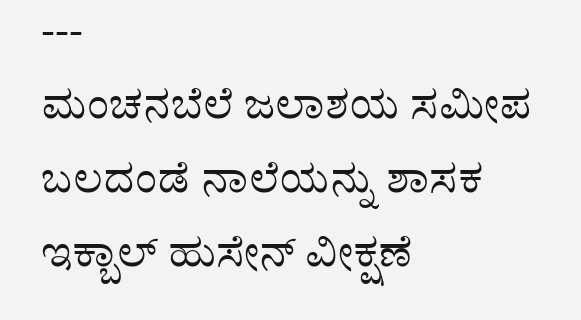---
ಮಂಚನಬೆಲೆ ಜಲಾಶಯ ಸಮೀಪ ಬಲದಂಡೆ ನಾಲೆಯನ್ನು ಶಾಸಕ ಇಕ್ಬಾಲ್ ಹುಸೇನ್ ವೀಕ್ಷಣೆ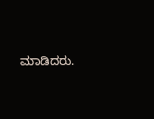ಮಾಡಿದರು.